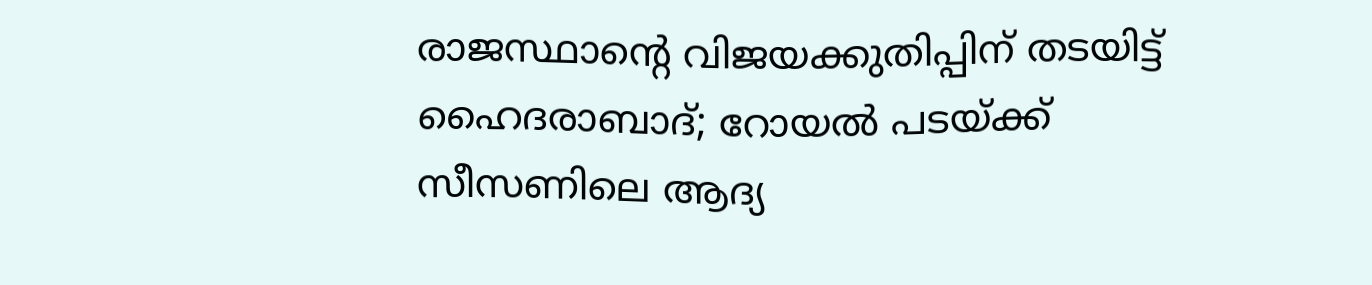രാജസ്ഥാന്റെ വിജയക്കുതിപ്പിന് തടയിട്ട് ഹൈദരാബാദ്; റോയല്‍ പടയ്ക്ക് സീസണിലെ ആദ്യ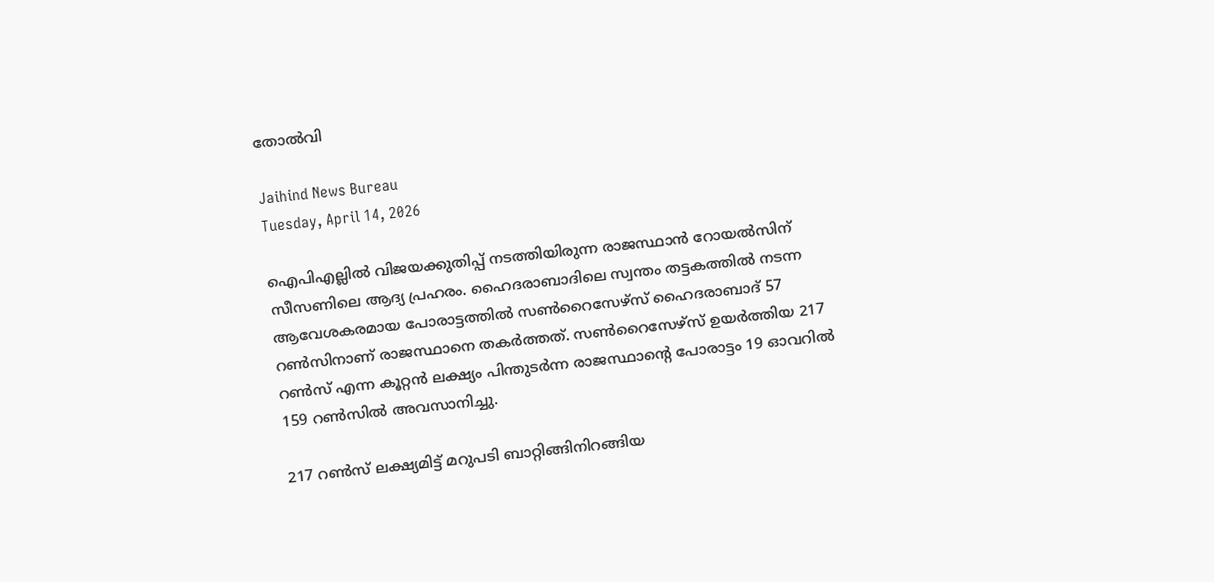തോല്‍വി

Jaihind News Bureau
Tuesday, April 14, 2026

ഐപിഎല്ലില്‍ വിജയക്കുതിപ്പ് നടത്തിയിരുന്ന രാജസ്ഥാന്‍ റോയല്‍സിന് സീസണിലെ ആദ്യ പ്രഹരം. ഹൈദരാബാദിലെ സ്വന്തം തട്ടകത്തില്‍ നടന്ന ആവേശകരമായ പോരാട്ടത്തില്‍ സണ്‍റൈസേഴ്‌സ് ഹൈദരാബാദ് 57 റണ്‍സിനാണ് രാജസ്ഥാനെ തകര്‍ത്തത്. സണ്‍റൈസേഴ്‌സ് ഉയര്‍ത്തിയ 217 റണ്‍സ് എന്ന കൂറ്റന്‍ ലക്ഷ്യം പിന്തുടര്‍ന്ന രാജസ്ഥാന്റെ പോരാട്ടം 19 ഓവറില്‍ 159 റണ്‍സില്‍ അവസാനിച്ചു.

217 റണ്‍സ് ലക്ഷ്യമിട്ട് മറുപടി ബാറ്റിങ്ങിനിറങ്ങിയ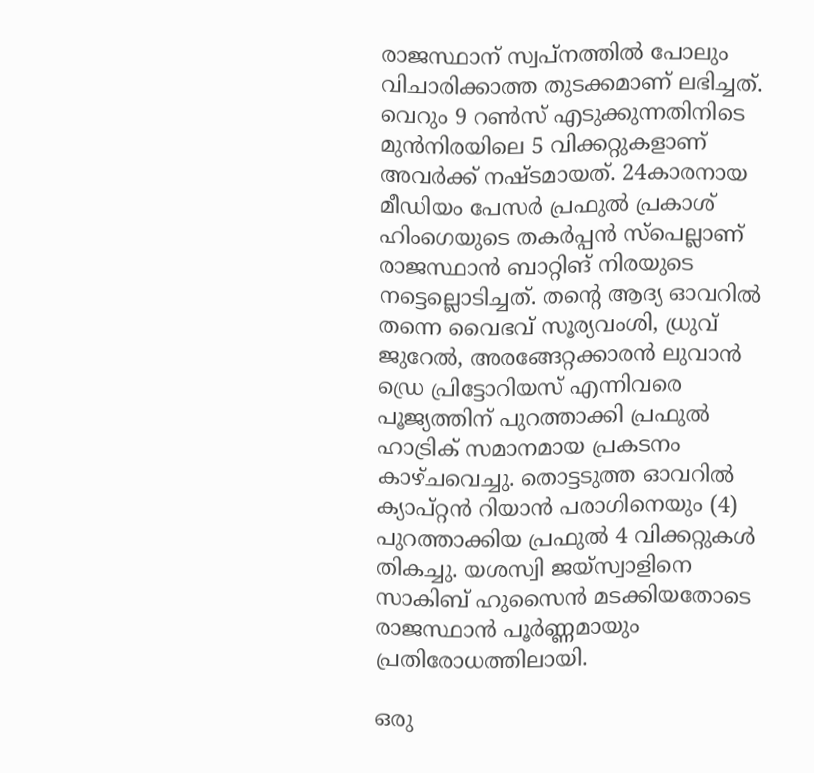രാജസ്ഥാന് സ്വപ്നത്തില്‍ പോലും വിചാരിക്കാത്ത തുടക്കമാണ് ലഭിച്ചത്. വെറും 9 റണ്‍സ് എടുക്കുന്നതിനിടെ മുന്‍നിരയിലെ 5 വിക്കറ്റുകളാണ് അവര്‍ക്ക് നഷ്ടമായത്. 24കാരനായ മീഡിയം പേസര്‍ പ്രഫുല്‍ പ്രകാശ് ഹിംഗെയുടെ തകര്‍പ്പന്‍ സ്‌പെല്ലാണ് രാജസ്ഥാന്‍ ബാറ്റിങ് നിരയുടെ നട്ടെല്ലൊടിച്ചത്. തന്റെ ആദ്യ ഓവറില്‍ തന്നെ വൈഭവ് സൂര്യവംശി, ധ്രുവ് ജുറേല്‍, അരങ്ങേറ്റക്കാരന്‍ ലുവാന്‍ ഡ്രെ പ്രിട്ടോറിയസ് എന്നിവരെ പൂജ്യത്തിന് പുറത്താക്കി പ്രഫുല്‍ ഹാട്രിക് സമാനമായ പ്രകടനം കാഴ്ചവെച്ചു. തൊട്ടടുത്ത ഓവറില്‍ ക്യാപ്റ്റന്‍ റിയാന്‍ പരാഗിനെയും (4) പുറത്താക്കിയ പ്രഫുല്‍ 4 വിക്കറ്റുകള്‍ തികച്ചു. യശസ്വി ജയ്സ്വാളിനെ സാകിബ് ഹുസൈന്‍ മടക്കിയതോടെ രാജസ്ഥാന്‍ പൂര്‍ണ്ണമായും പ്രതിരോധത്തിലായി.

ഒരു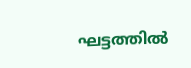ഘട്ടത്തില്‍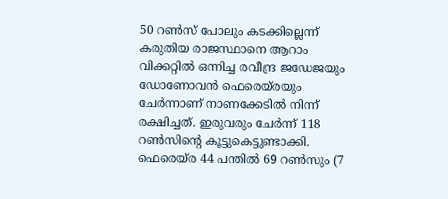50 റണ്‍സ് പോലും കടക്കില്ലെന്ന് കരുതിയ രാജസ്ഥാനെ ആറാം വിക്കറ്റില്‍ ഒന്നിച്ച രവീന്ദ്ര ജഡേജയും ഡോണോവന്‍ ഫെരെയ്രയും ചേര്‍ന്നാണ് നാണക്കേടില്‍ നിന്ന് രക്ഷിച്ചത്. ഇരുവരും ചേര്‍ന്ന് 118 റണ്‍സിന്റെ കൂട്ടുകെട്ടുണ്ടാക്കി. ഫെരെയ്ര 44 പന്തില്‍ 69 റണ്‍സും (7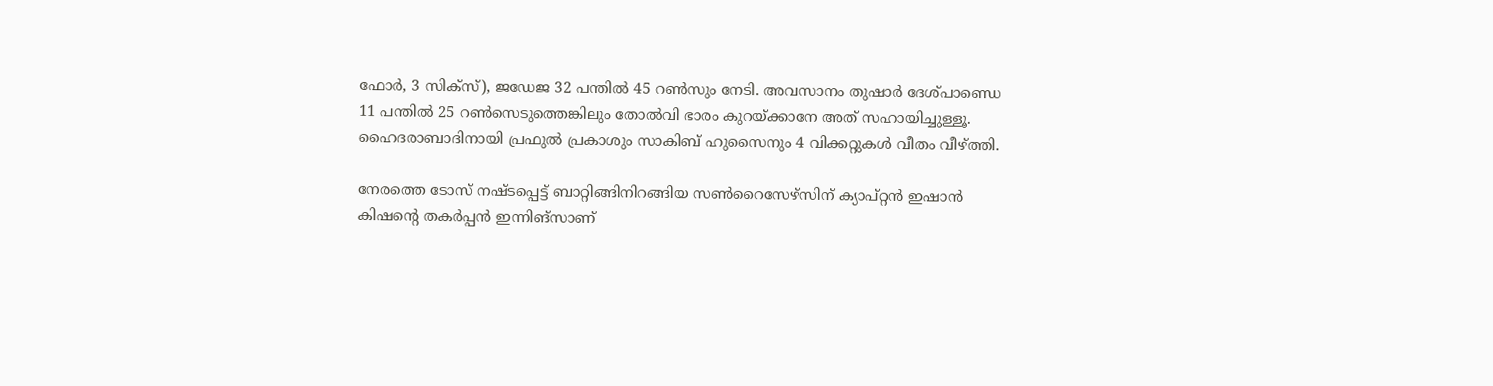ഫോര്‍, 3 സിക്‌സ്), ജഡേജ 32 പന്തില്‍ 45 റണ്‍സും നേടി. അവസാനം തുഷാര്‍ ദേശ്പാണ്ഡെ 11 പന്തില്‍ 25 റണ്‍സെടുത്തെങ്കിലും തോല്‍വി ഭാരം കുറയ്ക്കാനേ അത് സഹായിച്ചുള്ളൂ. ഹൈദരാബാദിനായി പ്രഫുല്‍ പ്രകാശും സാകിബ് ഹുസൈനും 4 വിക്കറ്റുകള്‍ വീതം വീഴ്ത്തി.

നേരത്തെ ടോസ് നഷ്ടപ്പെട്ട് ബാറ്റിങ്ങിനിറങ്ങിയ സണ്‍റൈസേഴ്‌സിന് ക്യാപ്റ്റന്‍ ഇഷാന്‍ കിഷന്റെ തകര്‍പ്പന്‍ ഇന്നിങ്‌സാണ്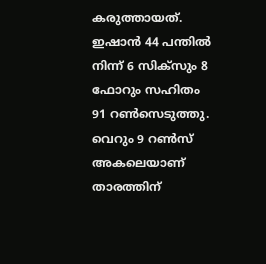കരുത്തായത്. ഇഷാന്‍ 44 പന്തില്‍ നിന്ന് 6 സിക്‌സും 8 ഫോറും സഹിതം 91 റണ്‍സെടുത്തു. വെറും 9 റണ്‍സ് അകലെയാണ് താരത്തിന്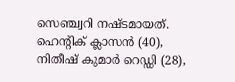സെഞ്ച്വറി നഷ്ടമായത്. ഹെന്റിക് ക്ലാസന്‍ (40), നിതീഷ് കുമാര്‍ റെഡ്ഡി (28),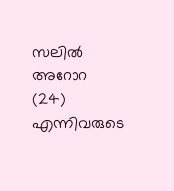സലില്‍ അറോറ (24) എന്നിവരുടെ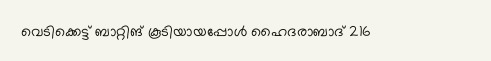വെടിക്കെട്ട് ബാറ്റിങ് കൂടിയായപ്പോള്‍ ഹൈദരാബാദ് 216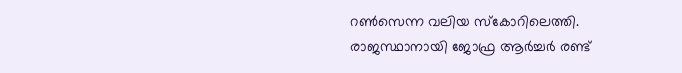റണ്‍സെന്ന വലിയ സ്‌കോറിലെത്തി. രാജസ്ഥാനായി ജോഫ്ര ആര്‍ച്ചര്‍ രണ്ട്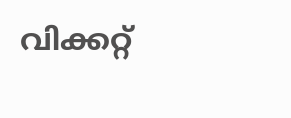വിക്കറ്റ്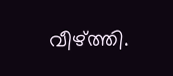വീഴ്ത്തി.